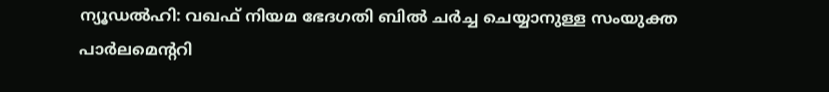ന്യൂഡല്‍ഹി: വഖഫ് നിയമ ഭേദഗതി ബില്‍ ചര്‍ച്ച ചെയ്യാനുള്ള സംയുക്ത പാര്‍ലമെന്ററി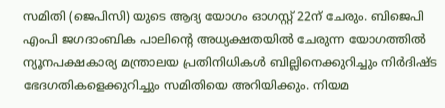സമിതി (ജെപിസി) യുടെ ആദ്യ യോഗം ഓഗസ്റ്റ് 22ന് ചേരും. ബിജെപി എംപി ജഗദാംബിക പാലിന്റെ അധ്യക്ഷതയില്‍ ചേരുന്ന യോഗത്തില്‍ ന്യൂനപക്ഷകാര്യ മന്ത്രാലയ പ്രതിനിധികള്‍ ബില്ലിനെക്കുറിച്ചും നിര്‍ദിഷ്ട ഭേദഗതികളെക്കുറിച്ചും സമിതിയെ അറിയിക്കും. നിയമ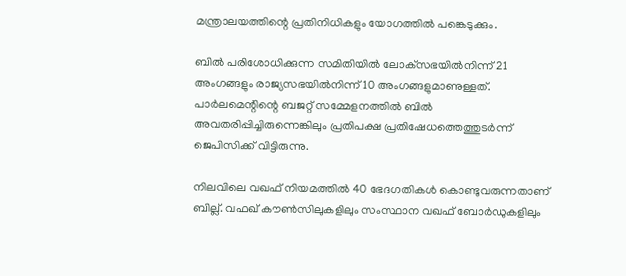മന്ത്രാലയത്തിന്റെ പ്രതിനിധികളും യോഗത്തില്‍ പങ്കെടുക്കും.

ബില്‍ പരിശോധിക്കുന്ന സമിതിയില്‍ ലോക്‌സഭയില്‍നിന്ന് 21 അംഗങ്ങളും രാജ്യസഭയില്‍നിന്ന് 10 അംഗങ്ങളുമാണുള്ളത്. പാര്‍ലമെന്റിന്റെ ബജറ്റ് സമ്മേളനത്തില്‍ ബില്‍ അവതരിപ്പിച്ചിരുന്നെങ്കിലും പ്രതിപക്ഷ പ്രതിഷേധത്തെത്തുടര്‍ന്ന് ജെപിസിക്ക് വിട്ടിരുന്നു.

നിലവിലെ വഖഫ് നിയമത്തില്‍ 40 ഭേദഗതികള്‍ കൊണ്ടുവരുന്നതാണ് ബില്ല്. വഫഖ് കൗണ്‍സിലുകളിലും സംസ്ഥാന വഖഫ് ബോര്‍ഡുകളിലും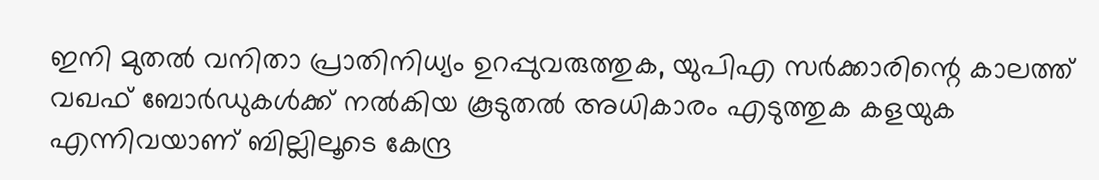ഇനി മുതല്‍ വനിതാ പ്രാതിനിധ്യം ഉറപ്പുവരുത്തുക, യുപിഎ സര്‍ക്കാരിന്റെ കാലത്ത് വഖഫ് ബോര്‍ഡുകള്‍ക്ക് നല്‍കിയ കൂടുതല്‍ അധികാരം എടുത്തുക കളയുക എന്നിവയാണ് ബില്ലിലൂടെ കേന്ദ്ര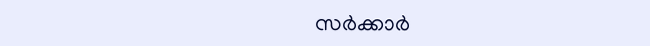സര്‍ക്കാര്‍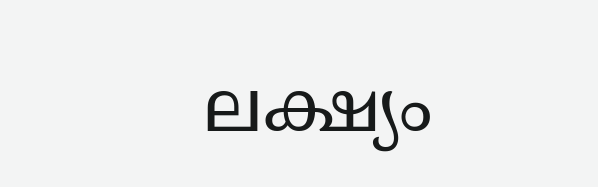ലക്ഷ്യം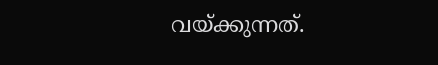വയ്ക്കുന്നത്.